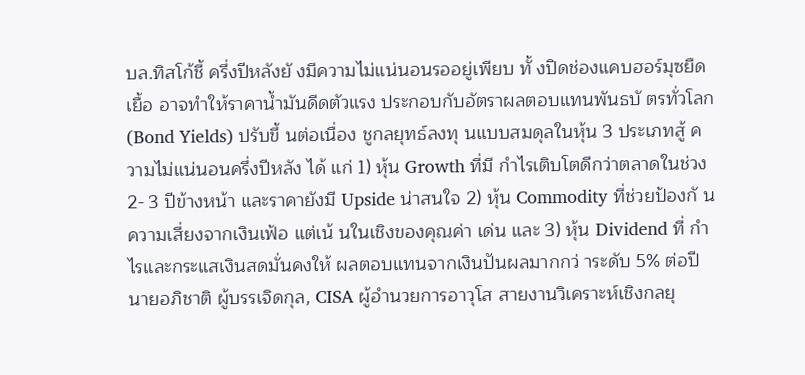บล.ทิสโก้ชี้ ครึ่งปีหลังยั งมีความไม่แน่นอนรออยู่เพียบ ทั้ งปิดช่องแคบฮอร์มุซยืดเยื้อ อาจทำให้ราคาน้ำมันดีดตัวแรง ประกอบกับอัตราผลตอบแทนพันธบั ตรทั่วโลก (Bond Yields) ปรับขึ้ นต่อเนื่อง ชูกลยุทธ์ลงทุ นแบบสมดุลในหุ้น 3 ประเภทสู้ ความไม่แน่นอนครึ่งปีหลัง ได้ แก่ 1) หุ้น Growth ที่มี กำไรเติบโตดีกว่าตลาดในช่วง 2- 3 ปีข้างหน้า และราคายังมี Upside น่าสนใจ 2) หุ้น Commodity ที่ช่วยป้องกั นความเสี่ยงจากเงินเฟ้อ แต่เน้ นในเชิงของคุณค่า เด่น และ 3) หุ้น Dividend ที่ กำไรและกระแสเงินสดมั่นคงให้ ผลตอบแทนจากเงินปันผลมากกว่ าระดับ 5% ต่อปี
นายอภิชาติ ผู้บรรเจิดกุล, CISA ผู้อำนวยการอาวุโส สายงานวิเคราะห์เชิงกลยุ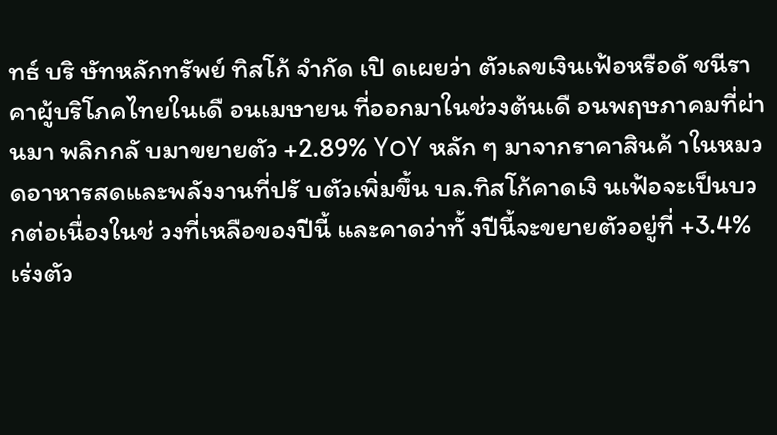ทธ์ บริ ษัทหลักทรัพย์ ทิสโก้ จำกัด เปิ ดเผยว่า ตัวเลขเงินเฟ้อหรือดั ชนีราคาผู้บริโภคไทยในเดื อนเมษายน ที่ออกมาในช่วงต้นเดื อนพฤษภาคมที่ผ่านมา พลิกกลั บมาขยายตัว +2.89% YoY หลัก ๆ มาจากราคาสินค้ าในหมวดอาหารสดและพลังงานที่ปรั บตัวเพิ่มขึ้น บล.ทิสโก้คาดเงิ นเฟ้อจะเป็นบวกต่อเนื่องในช่ วงที่เหลือของปีนี้ และคาดว่าทั้ งปีนี้จะขยายตัวอยู่ที่ +3.4% เร่งตัว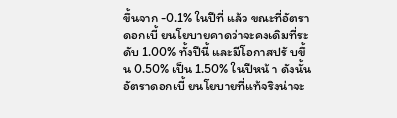ขึ้นจาก -0.1% ในปีที่ แล้ว ขณะที่อัตราดอกเบี้ ยนโยบายคาดว่าจะคงเดิมที่ระดับ 1.00% ทั้งปีนี้ และมีโอกาสปรั บขึ้น 0.50% เป็น 1.50% ในปีหน้ า ดังนั้น อัตราดอกเบี้ ยนโยบายที่แท้จริงน่าจะ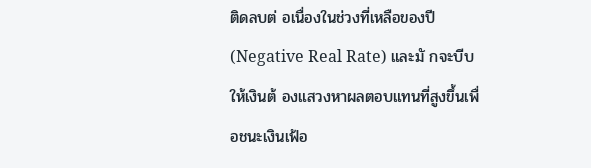ติดลบต่ อเนื่องในช่วงที่เหลือของปี (Negative Real Rate) และมั กจะบีบให้เงินต้ องแสวงหาผลตอบแทนที่สูงขึ้นเพื่ อชนะเงินเฟ้อ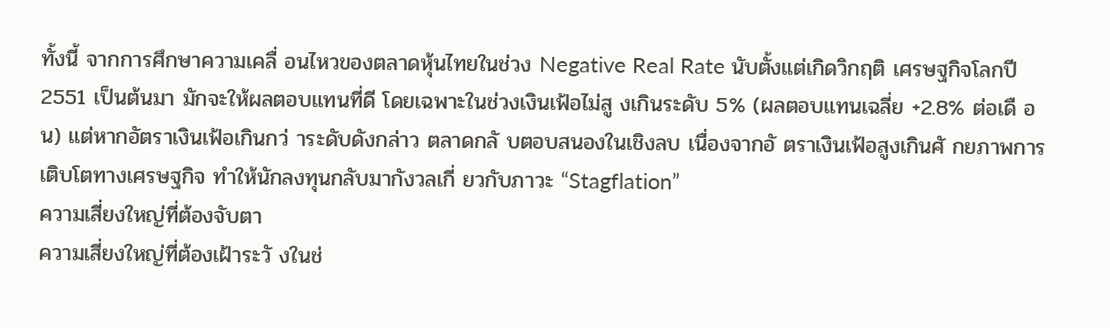ทั้งนี้ จากการศึกษาความเคลื่ อนไหวของตลาดหุ้นไทยในช่วง Negative Real Rate นับตั้งแต่เกิดวิกฤติ เศรษฐกิจโลกปี 2551 เป็นต้นมา มักจะให้ผลตอบแทนที่ดี โดยเฉพาะในช่วงเงินเฟ้อไม่สู งเกินระดับ 5% (ผลตอบแทนเฉลี่ย +2.8% ต่อเดื อน) แต่หากอัตราเงินเฟ้อเกินกว่ าระดับดังกล่าว ตลาดกลั บตอบสนองในเชิงลบ เนื่องจากอั ตราเงินเฟ้อสูงเกินศั กยภาพการเติบโตทางเศรษฐกิจ ทำให้นักลงทุนกลับมากังวลเกี่ ยวกับภาวะ “Stagflation”
ความเสี่ยงใหญ่ที่ต้องจับตา
ความเสี่ยงใหญ่ที่ต้องเฝ้าระวั งในช่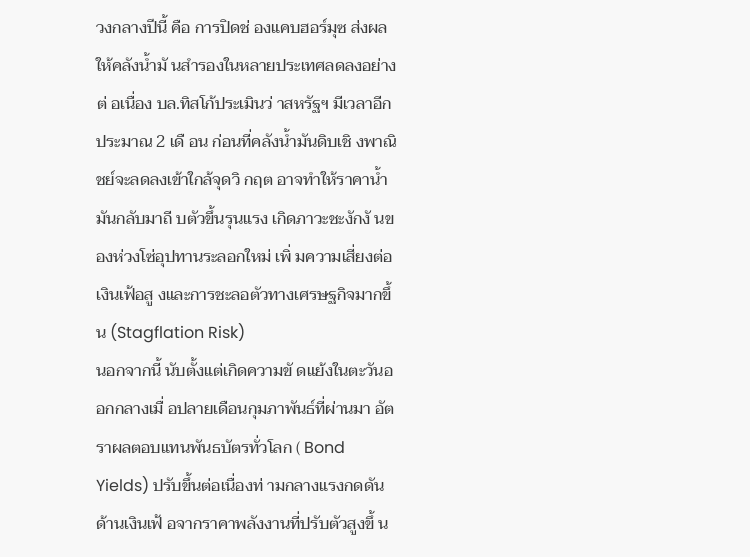วงกลางปีนี้ คือ การปิดช่ องแคบฮอร์มุซ ส่งผลให้คลังน้ำมั นสำรองในหลายประเทศลดลงอย่างต่ อเนื่อง บล.ทิสโก้ประเมินว่ าสหรัฐฯ มีเวลาอีกประมาณ 2 เดื อน ก่อนที่คลังน้ำมันดิบเชิ งพาณิชย์จะลดลงเข้าใกล้จุดวิ กฤต อาจทำให้ราคาน้ำมันกลับมาถี บตัวขึ้นรุนแรง เกิดภาวะชะงักงั นของห่วงโซ่อุปทานระลอกใหม่ เพิ่ มความเสี่ยงต่อเงินเฟ้อสู งและการชะลอตัวทางเศรษฐกิจมากขึ้ น (Stagflation Risk)
นอกจากนี้ นับตั้งแต่เกิดความขั ดแย้งในตะวันออกกลางเมื่ อปลายเดือนกุมภาพันธ์ที่ผ่านมา อัตราผลตอบแทนพันธบัตรทั่วโลก ( Bond Yields) ปรับขึ้นต่อเนื่องท่ ามกลางแรงกดดันด้านเงินเฟ้ อจากราคาพลังงานที่ปรับตัวสูงขึ้ น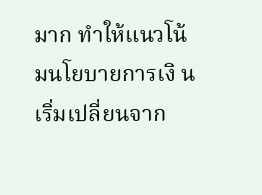มาก ทำให้แนวโน้มนโยบายการเงิ นเริ่มเปลี่ยนจาก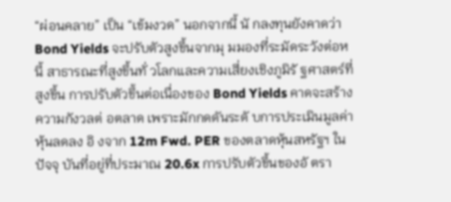“ผ่อนคลาย” เป็น “เข้มงวด” นอกจากนี้ นั กลงทุนยังคาดว่า Bond Yields จะปรับตัวสูงขึ้นจากมุ มมองที่ระมัดระวังต่อหนี้ สาธารณะที่สูงขึ้นทั่ วโลกและความเสี่ยงเชิงภูมิรั ฐศาสตร์ที่สูงขึ้น การปรับตัวขึ้นต่อเนื่องของ Bond Yields คาดจะสร้างความกังวลต่ อตลาด เพราะมักกดดันระดั บการประเมินมูลค่าหุ้นลดลง อิ งจาก 12m Fwd. PER ของตลาดหุ้นสหรัฐฯ ในปัจจุ บันที่อยู่ที่ประมาณ 20.6x การปรับตัวขึ้นของอั ตรา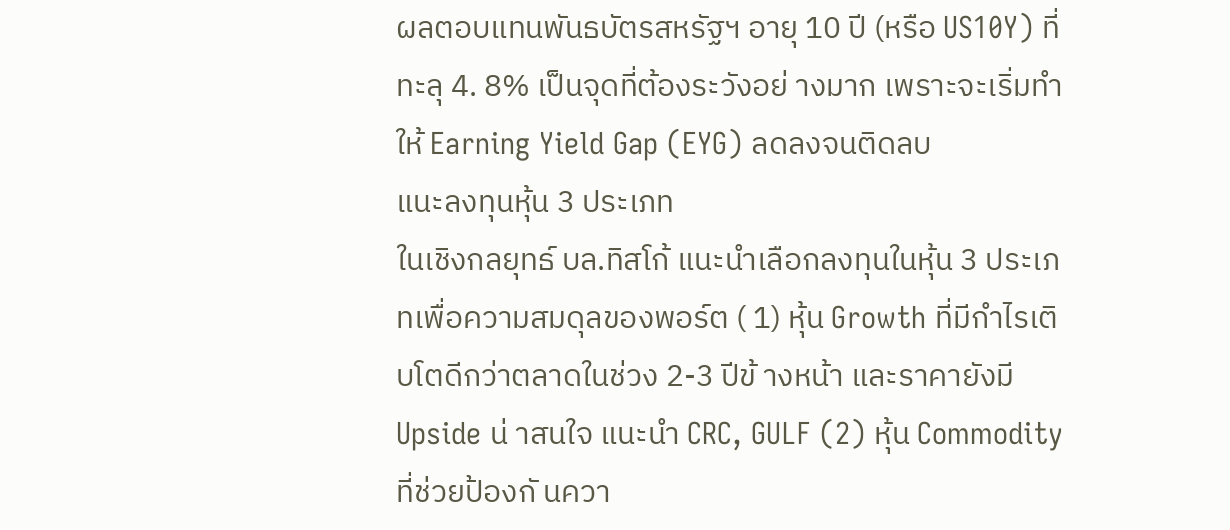ผลตอบแทนพันธบัตรสหรัฐฯ อายุ 10 ปี (หรือ US10Y) ที่ทะลุ 4. 8% เป็นจุดที่ต้องระวังอย่ างมาก เพราะจะเริ่มทำให้ Earning Yield Gap (EYG) ลดลงจนติดลบ
แนะลงทุนหุ้น 3 ประเภท
ในเชิงกลยุทธ์ บล.ทิสโก้ แนะนำเลือกลงทุนในหุ้น 3 ประเภทเพื่อความสมดุลของพอร์ต ( 1) หุ้น Growth ที่มีกำไรเติ บโตดีกว่าตลาดในช่วง 2-3 ปีข้ างหน้า และราคายังมี Upside น่ าสนใจ แนะนำ CRC, GULF (2) หุ้น Commodity ที่ช่วยป้องกั นควา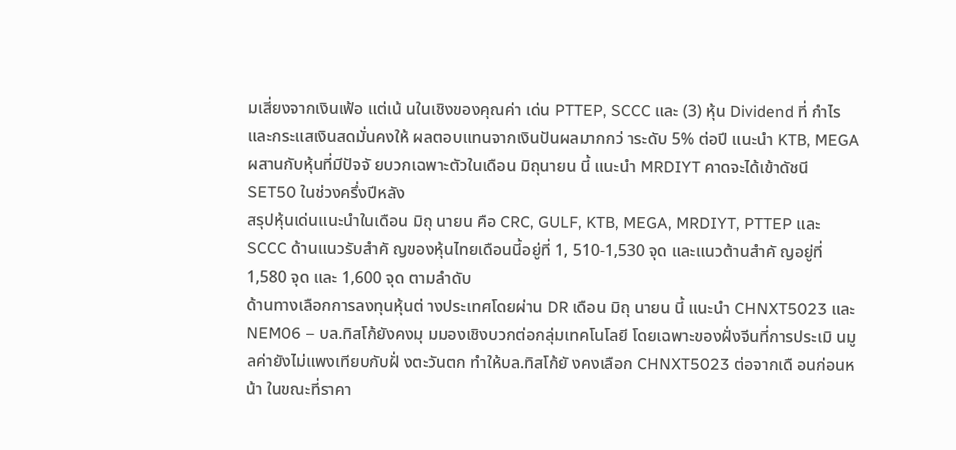มเสี่ยงจากเงินเฟ้อ แต่เน้ นในเชิงของคุณค่า เด่น PTTEP, SCCC และ (3) หุ้น Dividend ที่ กำไรและกระแสเงินสดมั่นคงให้ ผลตอบแทนจากเงินปันผลมากกว่ าระดับ 5% ต่อปี แนะนำ KTB, MEGA ผสานกับหุ้นที่มีปัจจั ยบวกเฉพาะตัวในเดือน มิถุนายน นี้ แนะนำ MRDIYT คาดจะได้เข้าดัชนี SET50 ในช่วงครึ่งปีหลัง
สรุปหุ้นเด่นแนะนำในเดือน มิถุ นายน คือ CRC, GULF, KTB, MEGA, MRDIYT, PTTEP และ SCCC ด้านแนวรับสำคั ญของหุ้นไทยเดือนนี้อยู่ที่ 1, 510-1,530 จุด และแนวต้านสำคั ญอยู่ที่ 1,580 จุด และ 1,600 จุด ตามลำดับ
ด้านทางเลือกการลงทุนหุ้นต่ างประเทศโดยผ่าน DR เดือน มิถุ นายน นี้ แนะนำ CHNXT5023 และ NEM06 – บล.ทิสโก้ยังคงมุ มมองเชิงบวกต่อกลุ่มเทคโนโลยี โดยเฉพาะของฝั่งจีนที่การประเมิ นมูลค่ายังไม่แพงเทียบกับฝั่ งตะวันตก ทำให้บล.ทิสโก้ยั งคงเลือก CHNXT5023 ต่อจากเดื อนก่อนหน้า ในขณะที่ราคา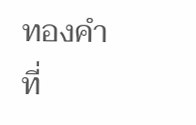ทองคำที่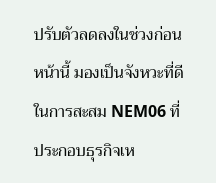ปรับตัวลดลงในช่วงก่อนหน้านี้ มองเป็นจังหวะที่ดีในการสะสม NEM06 ที่ประกอบธุรกิจเห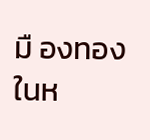มื องทองในห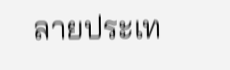ลายประเท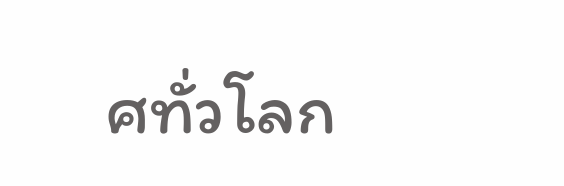ศทั่วโลก